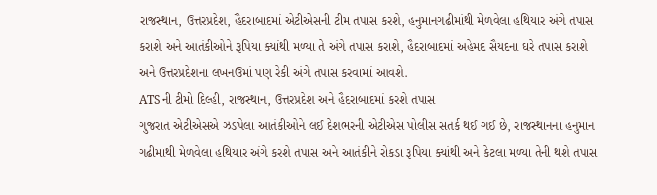રાજસ્થાન, ઉત્તરપ્રદેશ, હૈદરાબાદમાં એટીએસની ટીમ તપાસ કરશે, હનુમાનગઢીમાંથી મેળવેલા હથિયાર અંગે તપાસ કરાશે અને આતંકીઓને રૂપિયા ક્યાંથી મળ્યા તે અંગે તપાસ કરાશે, હૈદરાબાદમાં અહેમદ સૈયદના ઘરે તપાસ કરાશે અને ઉત્તરપ્રદેશના લખનઉમાં પણ રેકી અંગે તપાસ કરવામાં આવશે.
ATSની ટીમો દિલ્હી, રાજસ્થાન, ઉત્તરપ્રદેશ અને હૈદરાબાદમાં કરશે તપાસ
ગુજરાત એટીએસએ ઝડપેલા આતંકીઓને લઈ દેશભરની એટીએસ પોલીસ સતર્ક થઈ ગઈ છે, રાજસ્થાનના હનુમાન ગઢીમાથી મેળવેલા હથિયાર અંગે કરશે તપાસ અને આતંકીને રોકડા રૂપિયા ક્યાંથી અને કેટલા મળ્યા તેની થશે તપાસ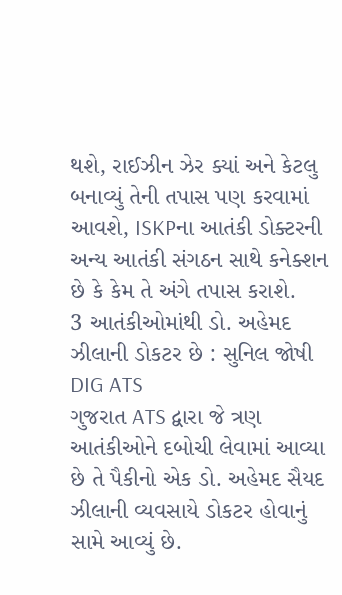થશે, રાઈઝીન ઝેર ક્યાં અને કેટલુ બનાવ્યું તેની તપાસ પણ કરવામાં આવશે, ISKPના આતંકી ડોક્ટરની અન્ય આતંકી સંગઠન સાથે કનેક્શન છે કે કેમ તે અંગે તપાસ કરાશે.
3 આતંકીઓમાંથી ડો. અહેમદ ઝીલાની ડોકટર છે : સુનિલ જોષી DIG ATS
ગુજરાત ATS દ્વારા જે ત્રણ આતંકીઓને દબોચી લેવામાં આવ્યા છે તે પૈકીનો એક ડો. અહેમદ સૈયદ ઝીલાની વ્યવસાયે ડોકટર હોવાનું સામે આવ્યું છે.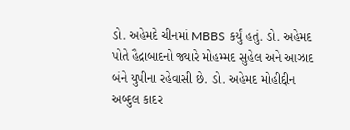ડો. અહેમદે ચીનમાં MBBS કર્યું હતું. ડો. અહેમદ પોતે હૈદ્રાબાદનો જ્યારે મોહમ્મદ સુહેલ અને આઝાદ બંને યુપીના રહેવાસી છે. ડો. અહેમદ મોહીદ્દીન અબ્દુલ કાદર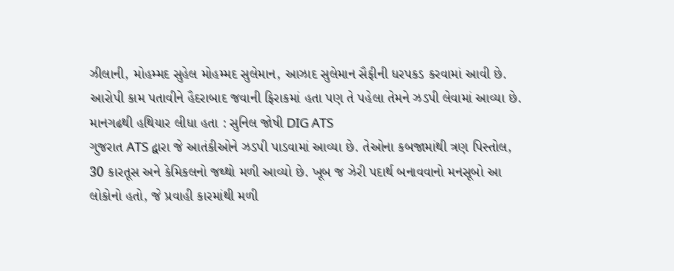ઝીલાની, મોહમ્મદ સુહેલ મોહમ્મદ સુલેમાન, આઝાદ સુલેમાન સૈફીની ધરપકડ કરવામાં આવી છે. આરોપી કામ પતાવીને હૈદરાબાદ જવાની ફિરાકમાં હતા પણ તે પહેલા તેમને ઝડપી લેવામાં આવ્યા છે.
માનગઢથી હથિયાર લીધા હતા : સુનિલ જોષી DIG ATS
ગુજરાત ATS દ્વારા જે આતંકીઓને ઝડપી પાડવામાં આવ્યા છે. તેઓના કબજામાંથી ત્રણ પિસ્તોલ, 30 કારતૂસ અને કેમિકલનો જથ્થો મળી આવ્યો છે. ખૂબ જ ઝેરી પદાર્થ બનાવવાનો મનસૂબો આ લોકોનો હતો, જે પ્રવાહી કારમાંથી મળી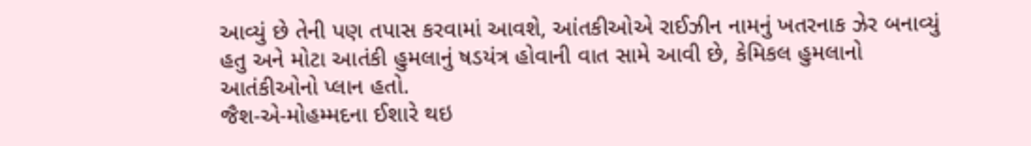આવ્યું છે તેની પણ તપાસ કરવામાં આવશે, આંતકીઓએ રાઈઝીન નામનું ખતરનાક ઝેર બનાવ્યું હતુ અને મોટા આતંકી હુમલાનું ષડયંત્ર હોવાની વાત સામે આવી છે, કેમિકલ હુમલાનો આતંકીઓનો પ્લાન હતો.
જૈશ-એ-મોહમ્મદના ઈશારે થઇ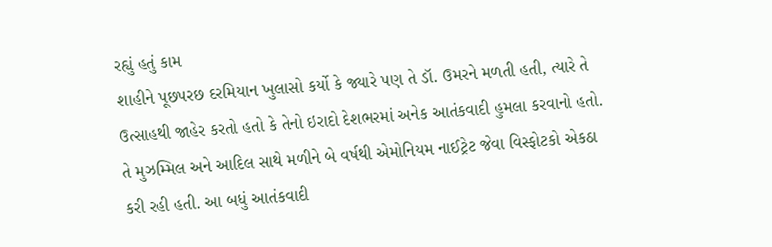રહ્યું હતું કામ
શાહીને પૂછપરછ દરમિયાન ખુલાસો કર્યો કે જ્યારે પણ તે ડૉ. ઉમરને મળતી હતી, ત્યારે તે ઉત્સાહથી જાહેર કરતો હતો કે તેનો ઇરાદો દેશભરમાં અનેક આતંકવાદી હુમલા કરવાનો હતો. તે મુઝમ્મિલ અને આદિલ સાથે મળીને બે વર્ષથી એમોનિયમ નાઈટ્રેટ જેવા વિસ્ફોટકો એકઠા કરી રહી હતી. આ બધું આતંકવાદી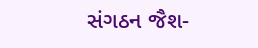સંગઠન જૈશ-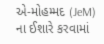એ-મોહમ્મદ (JeM) ના ઈશારે કરવામાં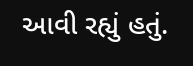આવી રહ્યું હતું.